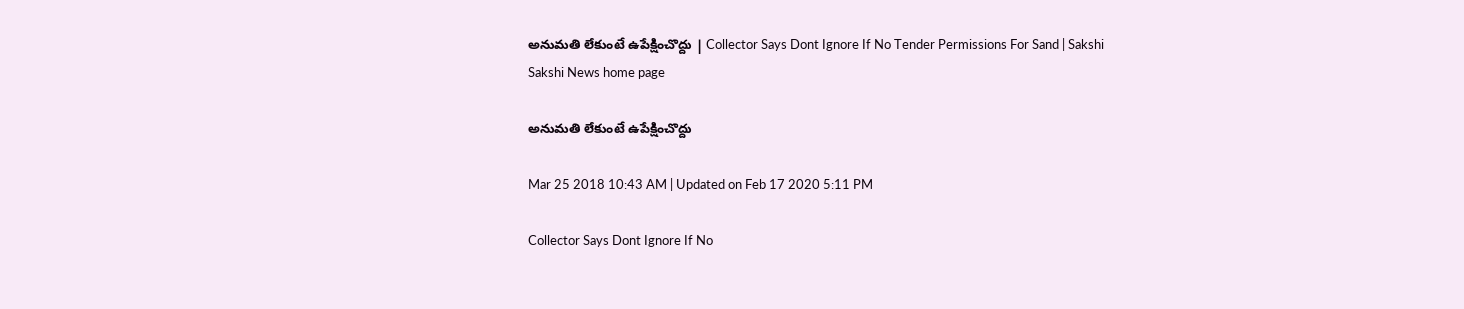అనుమతి లేకుంటే ఉపేక్షించొద్దు | Collector Says Dont Ignore If No Tender Permissions For Sand | Sakshi
Sakshi News home page

అనుమతి లేకుంటే ఉపేక్షించొద్దు

Mar 25 2018 10:43 AM | Updated on Feb 17 2020 5:11 PM

Collector Says Dont Ignore If No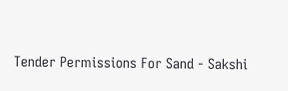Tender Permissions For Sand - Sakshi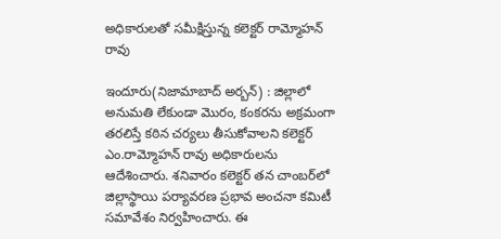అధికారులతో సమీక్షిస్తున్న కలెక్టర్‌ రామ్మోహన్‌ రావు

ఇందూరు(నిజామాబాద్‌ అర్బన్‌) : జిల్లాలో అనుమతి లేకుండా మొరం, కంకరను అక్రమంగా తరలిస్తే కఠిన చర్యలు తీసుకోవాలని కలెక్టర్‌ ఎం.రామ్మోహన్‌ రావు అధికారులను ఆదేశించారు. శనివారం కలెక్టర్‌ తన చాంబర్‌లో జిల్లాస్థాయి పర్యావరణ ప్రభావ అంచనా కమిటీ సమావేశం నిర్వహించారు. ఈ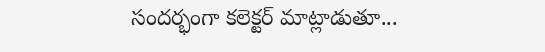సందర్భంగా కలెక్టర్‌ మాట్లాడుతూ...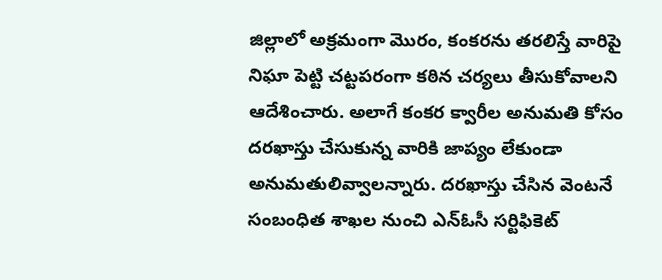జిల్లాలో అక్రమంగా మొరం, కంకరను తరలిస్తే వారిపై నిఘా పెట్టి చట్టపరంగా కఠిన చర్యలు తీసుకోవాలని ఆదేశించారు. అలాగే కంకర క్వారీల అనుమతి కోసం దరఖాస్తు చేసుకున్న వారికి జాప్యం లేకుండా అనుమతులివ్వాలన్నారు. దరఖాస్తు చేసిన వెంటనే సంబంధిత శాఖల నుంచి ఎన్‌ఓసీ సర్టిఫికెట్‌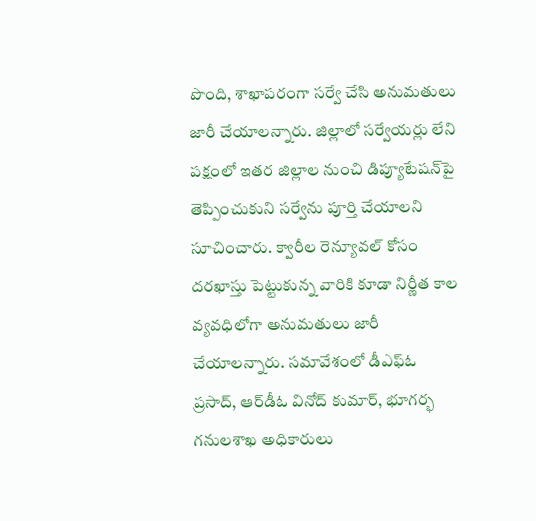పొంది, శాఖాపరంగా సర్వే చేసి అనుమతులు జారీ చేయాలన్నారు. జిల్లాలో సర్వేయర్లు లేని పక్షంలో ఇతర జిల్లాల నుంచి డిప్యూటేషన్‌పై తెప్పించుకుని సర్వేను పూర్తి చేయాలని సూచించారు. క్వారీల రెన్యూవల్‌ కోసం దరఖాస్తు పెట్టుకున్న వారికి కూడా నిర్ణీత కాల వ్యవధిలోగా అనుమతులు జారీ చేయాలన్నారు. సమావేశంలో డీఎఫ్‌ఓ ప్రసాద్, ఆర్‌డీఓ వినోద్‌ కుమార్, భూగర్భ గనులశాఖ అధికారులు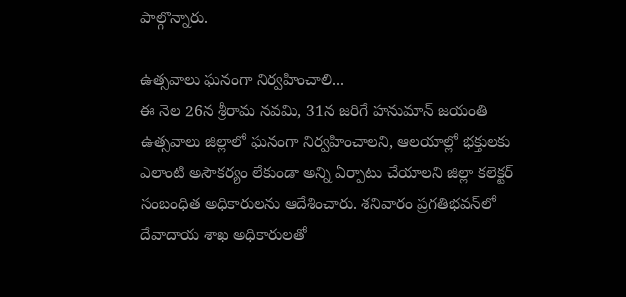పాల్గొన్నారు.

ఉత్సవాలు ఘనంగా నిర్వహించాలి...
ఈ నెల 26న శ్రీరామ నవమి, 31న జరిగే హనుమాన్‌ జయంతి ఉత్సవాలు జిల్లాలో ఘనంగా నిర్వహించాలని, ఆలయాల్లో భక్తులకు ఎలాంటి అసౌకర్యం లేకుండా అన్ని ఏర్పాటు చేయాలని జిల్లా కలెక్టర్‌ సంబంధిత అధికారులను ఆదేశించారు. శనివారం ప్రగతిభవన్‌లో దేవాదాయ శాఖ అధికారులతో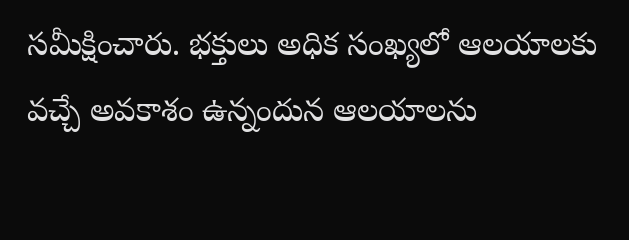సమీక్షించారు. భక్తులు అధిక సంఖ్యలో ఆలయాలకు వచ్చే అవకాశం ఉన్నందున ఆలయాలను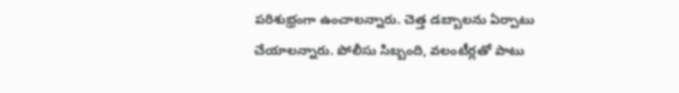పరిశుభ్రంగా ఉంచాలన్నారు. చెత్త డబ్బాలను ఏర్పాటు చేయాలన్నారు. పోలీసు సిబ్బంది, వలంటీర్లతో పాటు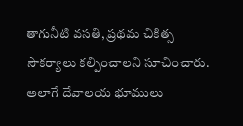తాగునీటి వసతి, ప్రథమ చికిత్స సౌకర్యాలు కల్పించాలని సూచించారు. అలాగే దేవాలయ భూములు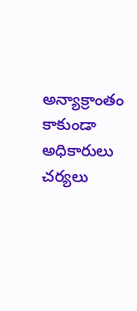అన్యాక్రాంతం కాకుండా అధికారులు చర్యలు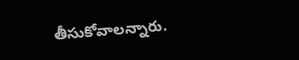తీసుకోవాలన్నారు.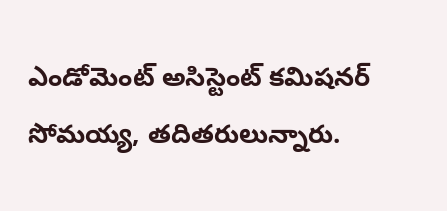ఎండోమెంట్‌ అసిస్టెంట్‌ కమిషనర్‌ సోమయ్య, తదితరులున్నారు.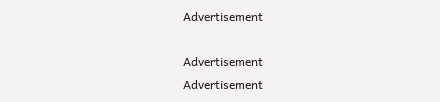Advertisement

Advertisement
Advertisement